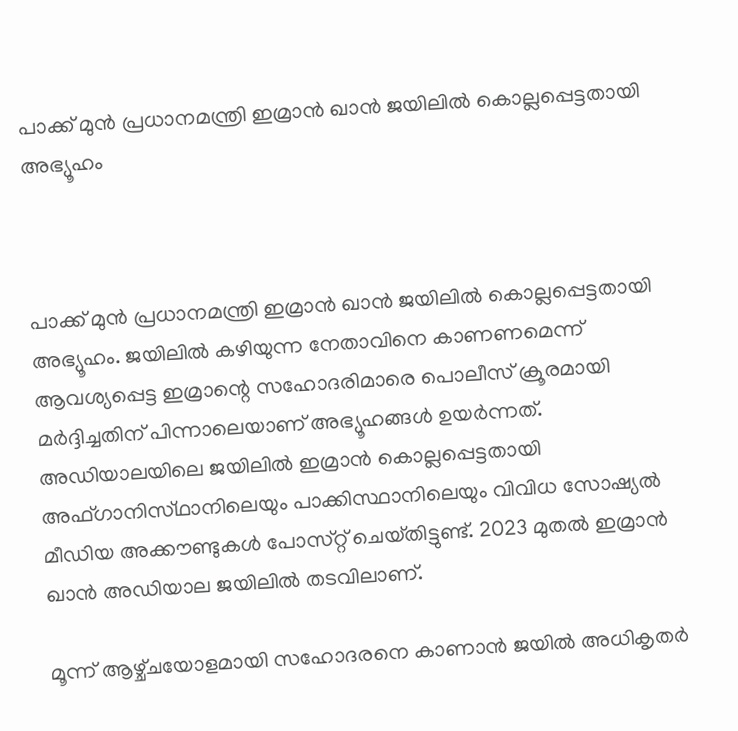പാക്ക് മുൻ പ്രധാനമന്ത്രി ഇമ്രാൻ ഖാൻ ജയിലിൽ കൊല്ലപ്പെട്ടതായി അഭ്യൂഹം



പാക്ക് മുൻ പ്രധാനമന്ത്രി ഇമ്രാൻ ഖാൻ ജയിലിൽ കൊല്ലപ്പെട്ടതായി അഭ്യൂഹം. ജയിലിൽ കഴിയുന്ന നേതാവിനെ കാണണമെന്ന് ആവശ്യപ്പെട്ട ഇമ്രാന്റെ സഹോദരിമാരെ പൊലീസ് ക്രൂരമായി മർദ്ദിച്ചതിന് പിന്നാലെയാണ് അഭ്യൂഹങ്ങൾ ഉയർന്നത്. അഡിയാലയിലെ ജയിലിൽ ഇമ്രാൻ കൊല്ലപ്പെട്ടതായി അഫ്‌ഗാനിസ്‌ഥാനിലെയും പാക്കിസ്ഥാനിലെയും വിവിധ സോഷ്യൽ മീഡിയ അക്കൗണ്ടുകൾ പോസ്‌റ്റ് ചെയ്‌തിട്ടുണ്ട്. 2023 മുതൽ ഇമ്രാൻ ഖാൻ അഡിയാല ജയിലിൽ തടവിലാണ്.

മൂന്ന് ആഴ്ച്‌ചയോളമായി സഹോദരനെ കാണാൻ ജയിൽ അധികൃതർ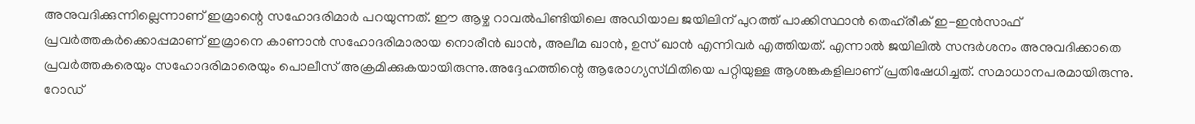അനുവദിക്കുന്നില്ലെന്നാണ് ഇമ്രാന്റെ സഹോദരിമാർ പറയുന്നത്. ഈ ആഴ്ച റാവൽപിണ്ടിയിലെ അഡിയാല ജയിലിന് പുറത്ത് പാക്കിസ്ഥാൻ തെഹ്‌രീക് ഇ-ഇൻസാഫ് പ്രവർത്തകർക്കൊപ്പമാണ് ഇമ്രാനെ കാണാൻ സഹോദരിമാരായ നൊരീൻ ഖാൻ, അലീമ ഖാൻ, ഉസ്‌ ഖാൻ എന്നിവർ എത്തിയത്. എന്നാൽ ജയിലിൽ സന്ദർശനം അനുവദിക്കാതെ പ്രവർത്തകരെയും സഹോദരിമാരെയും പൊലീസ് അക്രമിക്കുകയായിരുന്നു.അദ്ദേഹത്തിന്റെ ആരോഗ്യസ്‌ഥിതിയെ പറ്റിയുള്ള ആശങ്കകളിലാണ് പ്രതിഷേധിച്ചത്. സമാധാനപരമായിരുന്നു. റോഡ്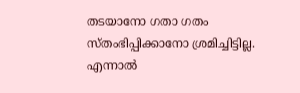തടയാനോ ഗതാ ഗതം സ്ത‌ംഭിപ്പിക്കാനോ ശ്രമിച്ചിട്ടില്ല. എന്നാൽ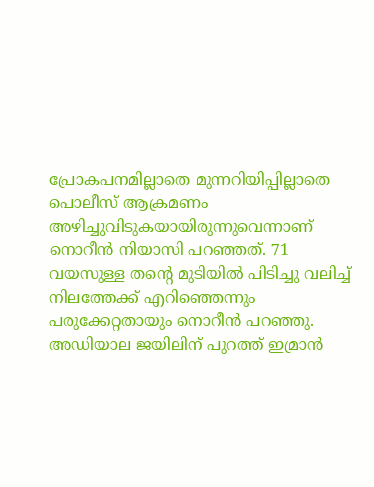പ്രോകപനമില്ലാതെ മുന്നറിയിപ്പില്ലാതെ പൊലീസ് ആക്രമണം അഴിച്ചുവിടുകയായിരുന്നുവെന്നാണ് നൊറീൻ നിയാസി പറഞ്ഞത്. 71 വയസുള്ള തന്റെ മുടിയിൽ പിടിച്ചു വലിച്ച് നിലത്തേക്ക് എറിഞ്ഞെന്നും പരുക്കേറ്റതായും നൊറീൻ പറഞ്ഞു. അഡിയാല ജയിലിന് പുറത്ത് ഇമ്രാൻ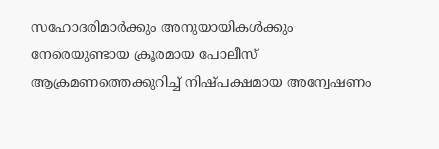സഹോദരിമാർക്കും അനുയായികൾക്കും നേരെയുണ്ടായ ക്രൂരമായ പോലീസ് ആക്രമണത്തെക്കുറിച്ച് നിഷ്‌പക്ഷമായ അന്വേഷണം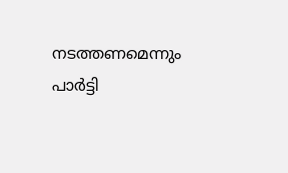നടത്തണമെന്നും പാർട്ടി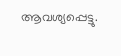ആവശ്യപ്പെട്ടു.